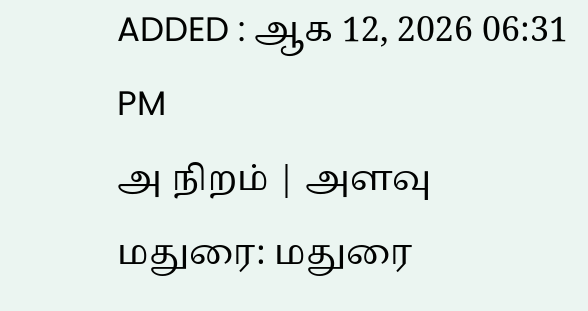ADDED : ஆக 12, 2026 06:31 PM
அ நிறம் | அளவு
மதுரை: மதுரை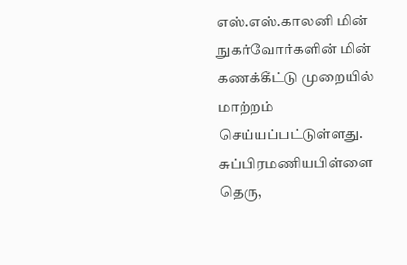எஸ்.எஸ்.காலனி மின் நுகர்வோர்களின் மின் கணக்கீட்டு முறையில் மாற்றம் செய்யப்பட்டுள்ளது.
சுப்பிரமணியபிள்ளை தெரு,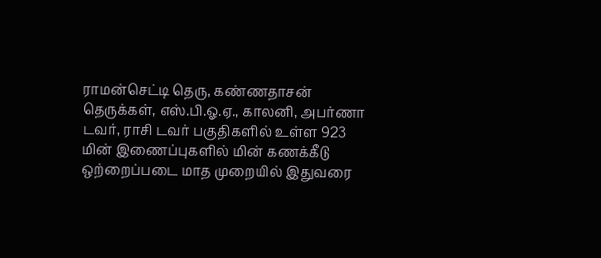ராமன்செட்டி தெரு, கண்ணதாசன் தெருக்கள், எஸ்.பி.ஓ.ஏ., காலனி, அபர்ணா டவர், ராசி டவர் பகுதிகளில் உள்ள 923 மின் இணைப்புகளில் மின் கணக்கீடு ஒற்றைப்படை மாத முறையில் இதுவரை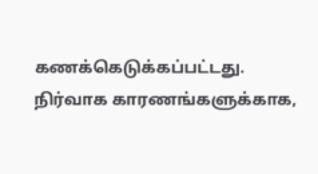கணக்கெடுக்கப்பட்டது. நிர்வாக காரணங்களுக்காக,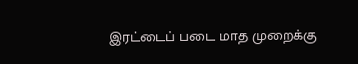இரட்டைப் படை மாத முறைக்கு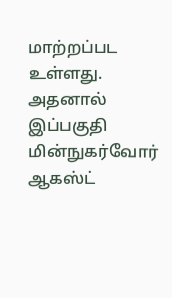மாற்றப்பட உள்ளது. அதனால் இப்பகுதி மின்நுகர்வோர் ஆகஸ்ட்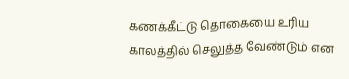கணக்கீட்டு தொகையை உரிய காலத்தில் செலுத்த வேண்டும் என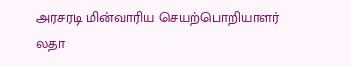அரசரடி மின்வாரிய செயற்பொறியாளர் லதா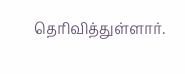தெரிவித்துள்ளார்.